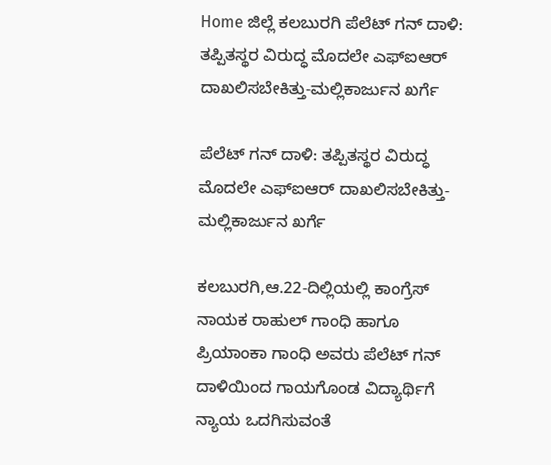Home ಜಿಲ್ಲೆ ಕಲಬುರಗಿ ಪೆಲೆಟ್ ಗನ್ ದಾಳಿ: ತಪ್ಪಿತಸ್ಥರ ವಿರುದ್ಧ ಮೊದಲೇ ಎಫ್‍ಐಆರ್ ದಾಖಲಿಸಬೇಕಿತ್ತು-ಮಲ್ಲಿಕಾರ್ಜುನ ಖರ್ಗೆ

ಪೆಲೆಟ್ ಗನ್ ದಾಳಿ: ತಪ್ಪಿತಸ್ಥರ ವಿರುದ್ಧ ಮೊದಲೇ ಎಫ್‍ಐಆರ್ ದಾಖಲಿಸಬೇಕಿತ್ತು-ಮಲ್ಲಿಕಾರ್ಜುನ ಖರ್ಗೆ

ಕಲಬುರಗಿ,ಆ.22-ದಿಲ್ಲಿಯಲ್ಲಿ ಕಾಂಗ್ರೆಸ್ ನಾಯಕ ರಾಹುಲ್ ಗಾಂಧಿ ಹಾಗೂ ಪ್ರಿಯಾಂಕಾ ಗಾಂಧಿ ಅವರು ಪೆಲೆಟ್ ಗನ್ ದಾಳಿಯಿಂದ ಗಾಯಗೊಂಡ ವಿದ್ಯಾರ್ಥಿಗೆ ನ್ಯಾಯ ಒದಗಿಸುವಂತೆ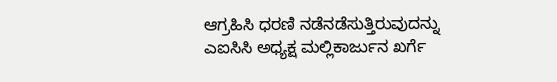ಆಗ್ರಹಿಸಿ ಧರಣಿ ನಡೆನಡೆಸುತ್ತಿರುವುದನ್ನು ಎಐಸಿಸಿ ಅಧ್ಯಕ್ಷ ಮಲ್ಲಿಕಾರ್ಜುನ ಖರ್ಗೆ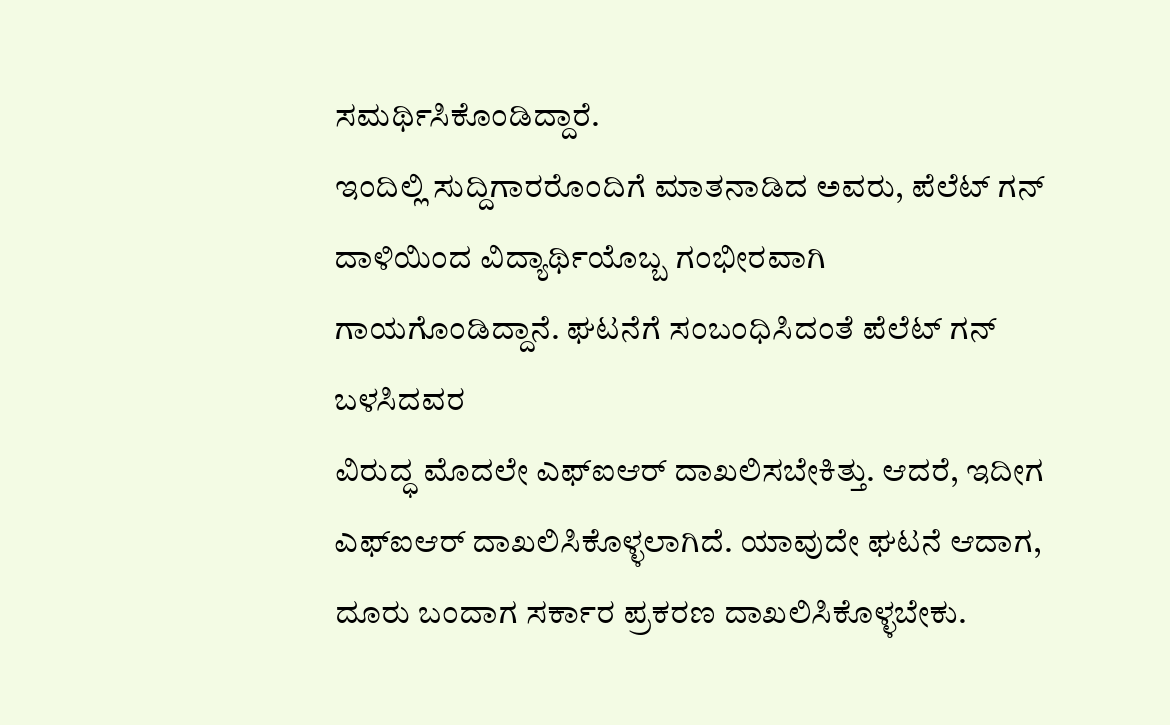ಸಮರ್ಥಿಸಿಕೊಂಡಿದ್ದಾರೆ.
ಇಂದಿಲ್ಲಿ ಸುದ್ದಿಗಾರರೊಂದಿಗೆ ಮಾತನಾಡಿದ ಅವರು, ಪೆಲೆಟ್ ಗನ್ ದಾಳಿಯಿಂದ ವಿದ್ಯಾರ್ಥಿಯೊಬ್ಬ ಗಂಭೀರವಾಗಿ ಗಾಯಗೊಂಡಿದ್ದಾನೆ. ಘಟನೆಗೆ ಸಂಬಂಧಿಸಿದಂತೆ ಪೆಲೆಟ್ ಗನ್ ಬಳಸಿದವರ
ವಿರುದ್ಧ ಮೊದಲೇ ಎಫ್‍ಐಆರ್ ದಾಖಲಿಸಬೇಕಿತ್ತು. ಆದರೆ, ಇದೀಗ ಎಫ್‍ಐಆರ್ ದಾಖಲಿಸಿಕೊಳ್ಳಲಾಗಿದೆ. ಯಾವುದೇ ಘಟನೆ ಆದಾಗ, ದೂರು ಬಂದಾಗ ಸರ್ಕಾರ ಪ್ರಕರಣ ದಾಖಲಿಸಿಕೊಳ್ಳಬೇಕು.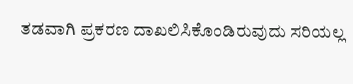ತಡವಾಗಿ ಪ್ರಕರಣ ದಾಖಲಿಸಿಕೊಂಡಿರುವುದು ಸರಿಯಲ್ಲ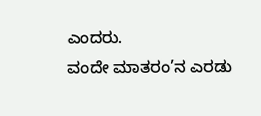ಎಂದರು.
ವಂದೇ ಮಾತರಂ’ನ ಎರಡು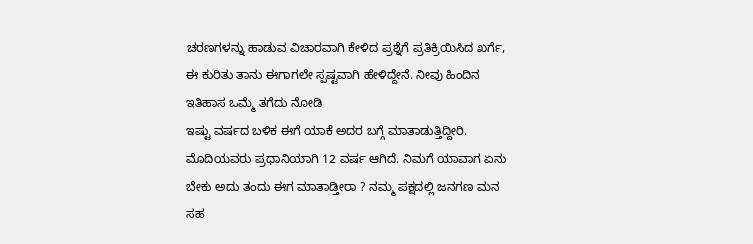ಚರಣಗಳನ್ನು ಹಾಡುವ ವಿಚಾರವಾಗಿ ಕೇಳಿದ ಪ್ರಶ್ನೆಗೆ ಪ್ರತಿಕ್ರಿಯಿಸಿದ ಖರ್ಗೆ, ಈ ಕುರಿತು ತಾನು ಈಗಾಗಲೇ ಸ್ಪಷ್ಟವಾಗಿ ಹೇಳಿದ್ದೇನೆ. ನೀವು ಹಿಂದಿನ ಇತಿಹಾಸ ಒಮ್ಮೆ ತಗೆದು ನೋಡಿ
ಇಷ್ಟು ವರ್ಷದ ಬಳಿಕ ಈಗೆ ಯಾಕೆ ಅದರ ಬಗ್ಗೆ ಮಾತಾಡುತ್ತಿದ್ದೀರಿ. ಮೊದಿಯವರು ಪ್ರಧಾನಿಯಾಗಿ 12 ವರ್ಷ ಆಗಿದೆ. ನಿಮಗೆ ಯಾವಾಗ ಏನು ಬೇಕು ಅದು ತಂದು ಈಗ ಮಾತಾಡ್ತೀರಾ ? ನಮ್ಮ ಪಕ್ಷದಲ್ಲಿ ಜನಗಣ ಮನ ಸಹ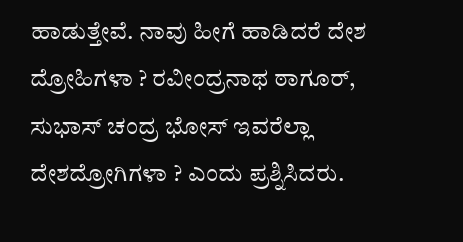ಹಾಡುತ್ತೇವೆ. ನಾವು ಹೀಗೆ ಹಾಡಿದರೆ ದೇಶ ದ್ರೋಹಿಗಳಾ ? ರವೀಂದ್ರನಾಥ ಠಾಗೂರ್, ಸುಭಾಸ್ ಚಂದ್ರ ಭೋಸ್ ಇವರೆಲ್ಲಾ ದೇಶದ್ರೋಗಿಗಳಾ ? ಎಂದು ಪ್ರಶ್ನಿಸಿದರು.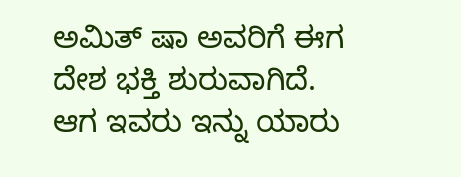ಅಮಿತ್ ಷಾ ಅವರಿಗೆ ಈಗ ದೇಶ ಭಕ್ತಿ ಶುರುವಾಗಿದೆ. ಆಗ ಇವರು ಇನ್ನು ಯಾರು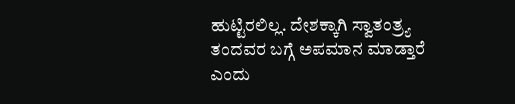ಹುಟ್ಟಿರಲಿಲ್ಲ. ದೇಶಕ್ಕಾಗಿ ಸ್ವಾತಂತ್ರ್ಯ ತಂದವರ ಬಗ್ಗೆ ಅಪಮಾನ ಮಾಡ್ತಾರೆ ಎಂದು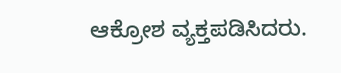ಆಕ್ರೋಶ ವ್ಯಕ್ತಪಡಿಸಿದರು.